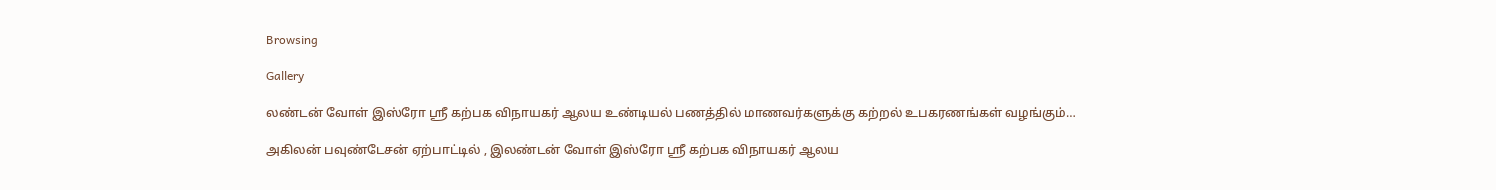Browsing

Gallery

லண்டன் வோள் இஸ்ரோ ஸ்ரீ கற்பக விநாயகர் ஆலய உண்டியல் பணத்தில் மாணவர்களுக்கு கற்றல் உபகரணங்கள் வழங்கும்…

அகிலன் பவுண்டேசன் ஏற்பாட்டில் , இலண்டன் வோள் இஸ்ரோ ஸ்ரீ கற்பக விநாயகர் ஆலய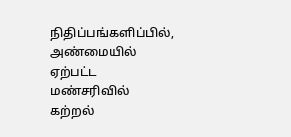நிதிப்பங்களிப்பில், அண்மையில் ஏற்பட்ட மண்சரிவில் கற்றல்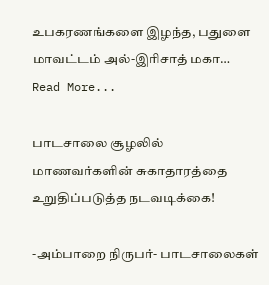உபகரணங்களை இழந்த, பதுளை மாவட்டம் அல்-இரிசாத் மகா…
Read More...

பாடசாலை சூழலில் மாணவர்களின் சுகாதாரத்தை உறுதிப்படுத்த நடவடிக்கை!

-அம்பாறை நிருபர்- பாடசாலைகள்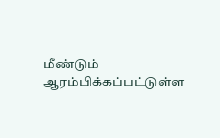மீண்டும் ஆரம்பிக்கப்பட்டுள்ள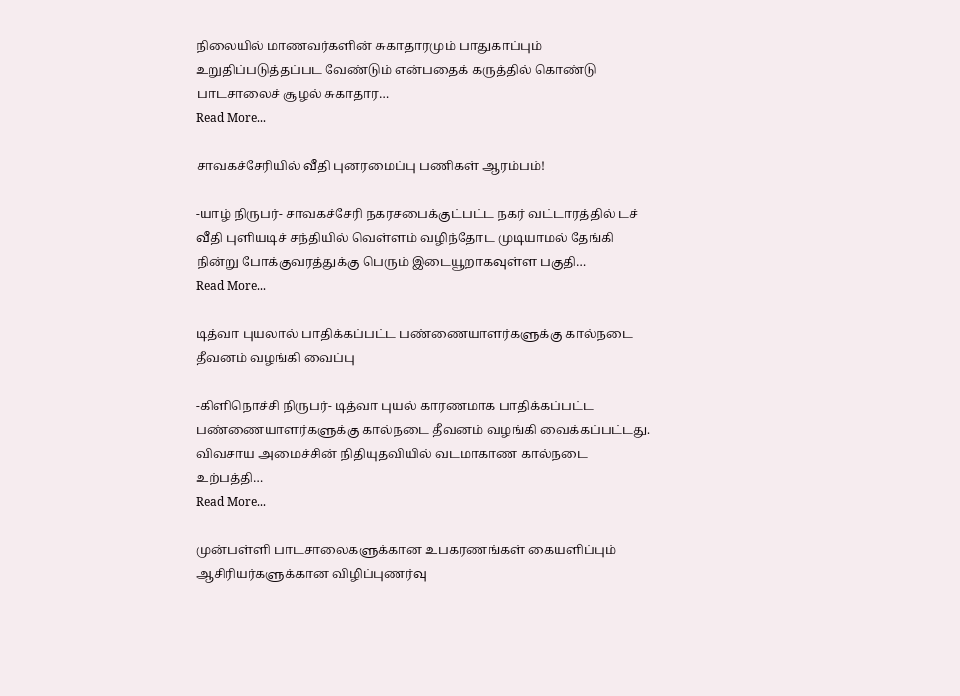நிலையில் மாணவர்களின் சுகாதாரமும் பாதுகாப்பும் உறுதிப்படுத்தப்பட வேண்டும் என்பதைக் கருத்தில் கொண்டு பாடசாலைச் சூழல் சுகாதார…
Read More...

சாவகச்சேரியில் வீதி புனரமைப்பு பணிகள் ஆரம்பம்!

-யாழ் நிருபர்- சாவகச்சேரி நகரசபைக்குட்பட்ட நகர் வட்டாரத்தில் டச் வீதி புளியடிச் சந்தியில் வெள்ளம் வழிந்தோட முடியாமல் தேங்கி நின்று போக்குவரத்துக்கு பெரும் இடையூறாகவுள்ள பகுதி…
Read More...

டித்வா புயலால் பாதிக்கப்பட்ட பண்ணையாளர்களுக்கு கால்நடை தீவனம் வழங்கி வைப்பு

-கிளிநொச்சி நிருபர்- டித்வா புயல் காரணமாக பாதிக்கப்பட்ட பண்ணையாளர்களுக்கு கால்நடை தீவனம் வழங்கி வைக்கப்பட்டது. விவசாய அமைச்சின் நிதியுதவியில் வடமாகாண கால்நடை உற்பத்தி…
Read More...

முன்பள்ளி பாடசாலைகளுக்கான உபகரணங்கள் கையளிப்பும் ஆசிரியர்களுக்கான விழிப்புணர்வு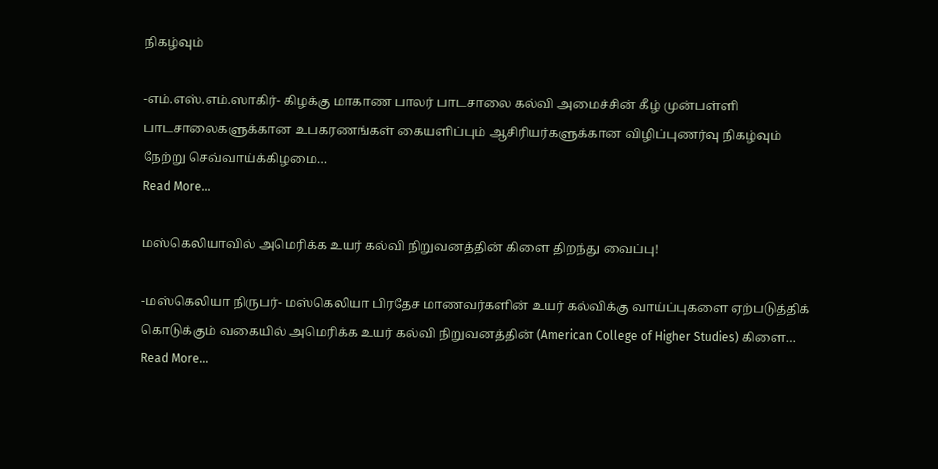நிகழ்வும்

-எம்.எஸ்.எம்.ஸாகிர்- கிழக்கு மாகாண பாலர் பாடசாலை கல்வி அமைச்சின் கீழ் முன்பள்ளி பாடசாலைகளுக்கான உபகரணங்கள் கையளிப்பும் ஆசிரியர்களுக்கான விழிப்புணர்வு நிகழ்வும் நேற்று செவ்வாய்க்கிழமை…
Read More...

மஸ்கெலியாவில் அமெரிக்க உயர் கல்வி நிறுவனத்தின் கிளை திறந்து வைப்பு!

-மஸ்கெலியா நிருபர்- மஸ்கெலியா பிரதேச மாணவர்களின் உயர் கல்விக்கு வாய்ப்புகளை ஏற்படுத்திக் கொடுக்கும் வகையில் அமெரிக்க உயர் கல்வி நிறுவனத்தின் (American College of Higher Studies) கிளை…
Read More...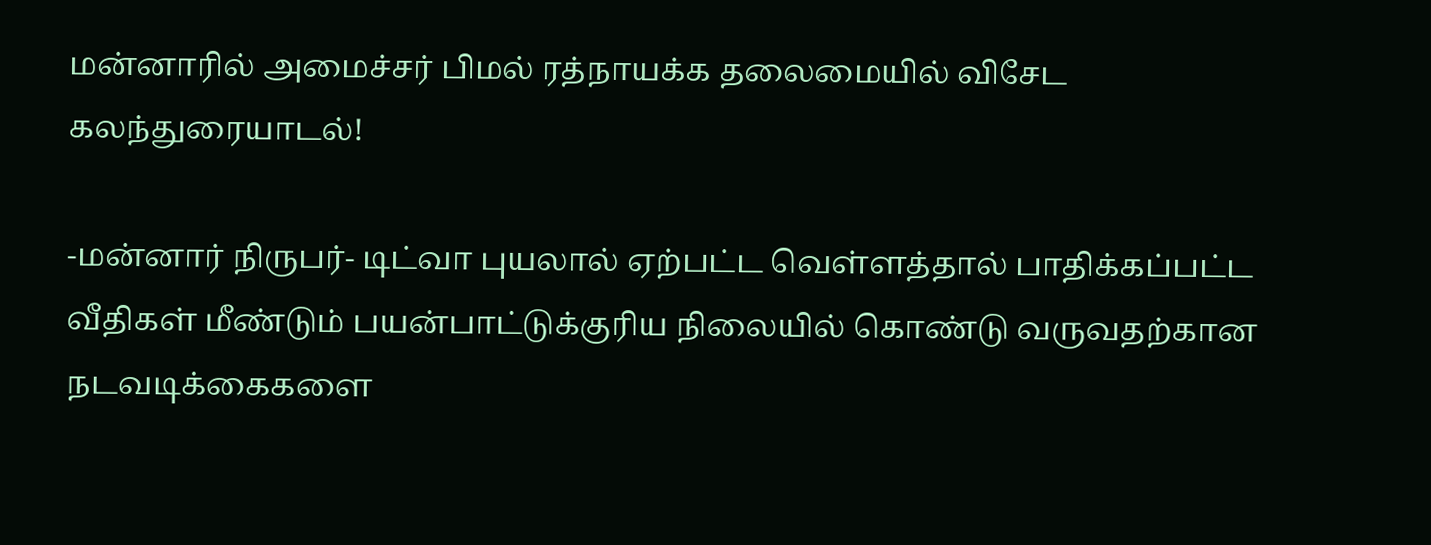மன்னாரில் அமைச்சர் பிமல் ரத்நாயக்க தலைமையில் விசேட கலந்துரையாடல்!

-மன்னார் நிருபர்- டிட்வா புயலால் ஏற்பட்ட வெள்ளத்தால் பாதிக்கப்பட்ட வீதிகள் மீண்டும் பயன்பாட்டுக்குரிய நிலையில் கொண்டு வருவதற்கான நடவடிக்கைகளை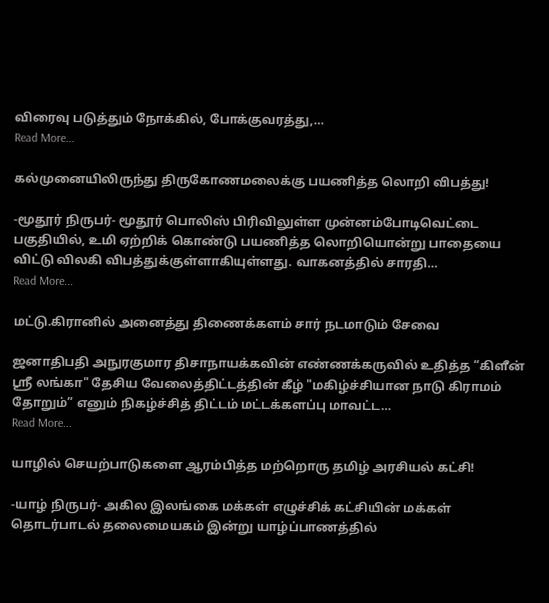விரைவு படுத்தும் நோக்கில், போக்குவரத்து,…
Read More...

கல்முனையிலிருந்து திருகோணமலைக்கு பயணித்த லொறி விபத்து!

-மூதூர் நிருபர்- மூதூர் பொலிஸ் பிரிவிலுள்ள முன்னம்போடிவெட்டை பகுதியில், உமி ஏற்றிக் கொண்டு பயணித்த லொறியொன்று பாதையை விட்டு விலகி விபத்துக்குள்ளாகியுள்ளது. வாகனத்தில் சாரதி…
Read More...

மட்டு.கிரானில் அனைத்து திணைக்களம் சார் நடமாடும் சேவை

ஜனாதிபதி அநுரகுமார திசாநாயக்கவின் எண்ணக்கருவில் உதித்த “கிளீன் ஸ்ரீ லங்கா" தேசிய வேலைத்திட்டத்தின் கீழ் "மகிழ்ச்சியான நாடு கிராமம் தோறும்” எனும் நிகழ்ச்சித் திட்டம் மட்டக்களப்பு மாவட்ட…
Read More...

யாழில் செயற்பாடுகளை ஆரம்பித்த மற்றொரு தமிழ் அரசியல் கட்சி!

-யாழ் நிருபர்- அகில இலங்கை மக்கள் எழுச்சிக் கட்சியின் மக்கள் தொடர்பாடல் தலைமையகம் இன்று யாழ்ப்பாணத்தில்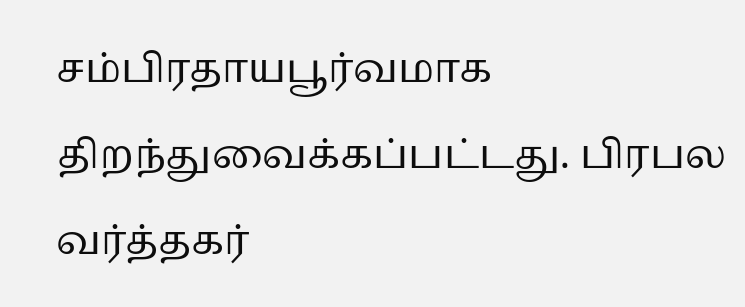சம்பிரதாயபூர்வமாக திறந்துவைக்கப்பட்டது. பிரபல வர்த்தகர்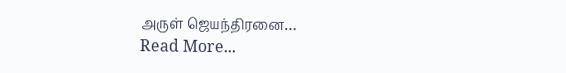அருள் ஜெயந்திரனை…
Read More...